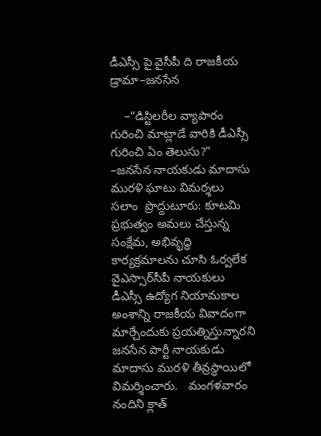డీఎస్సీ పై వైసీపీ ది రాజకీయ డ్రామా–జనసేన

    –“డిస్టిలరీల వ్యాపారం గురించి మాట్లాడే వారికి డీఎస్సీ గురించి ఏం తెలుసు?”   –జనసేన నాయకుడు మాదాసు మురళి ఘాటు విమర్శలు   సలాం  ప్రొద్దుటూరు: కూటమి ప్రభుత్వం అమలు చేస్తున్న సంక్షేమ, అభివృద్ధి కార్యక్రమాలను చూసి ఓర్వలేక వైఎస్సార్‌సీపీ నాయకులు డీఎస్సీ ఉద్యోగ నియామకాల అంశాన్ని రాజకీయ వివాదంగా మార్చేందుకు ప్రయత్నిస్తున్నారని జనసేన పార్టీ నాయకుడు మాదాసు మురళి తీవ్రస్థాయిలో విమర్శించారు.   మంగళవారం    నందిని క్లాత్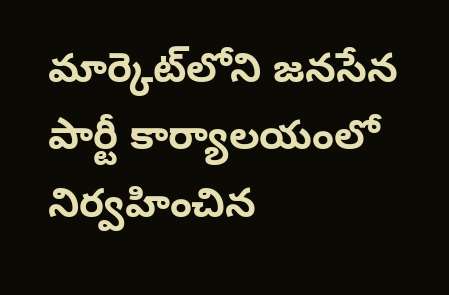మార్కెట్‌లోని జనసేన పార్టీ కార్యాలయంలో నిర్వహించిన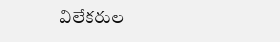విలేకరుల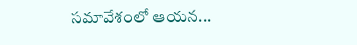సమావేశంలో ఆయన...